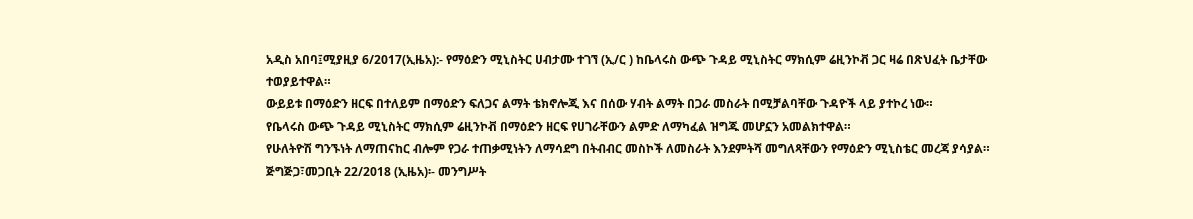አዲስ አበባ፤ሚያዚያ 6/2017(ኢዜአ):- የማዕድን ሚኒስትር ሀብታሙ ተገኘ (ኢ/ር ) ከቤላሩስ ውጭ ጉዳይ ሚኒስትር ማክሲም ሬዚንኮቭ ጋር ዛሬ በጽህፈት ቤታቸው ተወያይተዋል።
ውይይቱ በማዕድን ዘርፍ በተለይም በማዕድን ፍለጋና ልማት ቴክኖሎጂ እና በሰው ሃብት ልማት በጋራ መስራት በሚቻልባቸው ጉዳዮች ላይ ያተኮረ ነው።
የቤላሩስ ውጭ ጉዳይ ሚኒስትር ማክሲም ሬዚንኮቭ በማዕድን ዘርፍ የሀገራቸውን ልምድ ለማካፈል ዝግጁ መሆኗን አመልክተዋል።
የሁለትዮሽ ግንኙነት ለማጠናከር ብሎም የጋራ ተጠቃሚነትን ለማሳደግ በትብብር መስኮች ለመስራት እንደምትሻ መግለጻቸውን የማዕድን ሚኒስቴር መረጃ ያሳያል።
ጅግጅጋ፣መጋቢት 22/2018 (ኢዜአ)፡- መንግሥት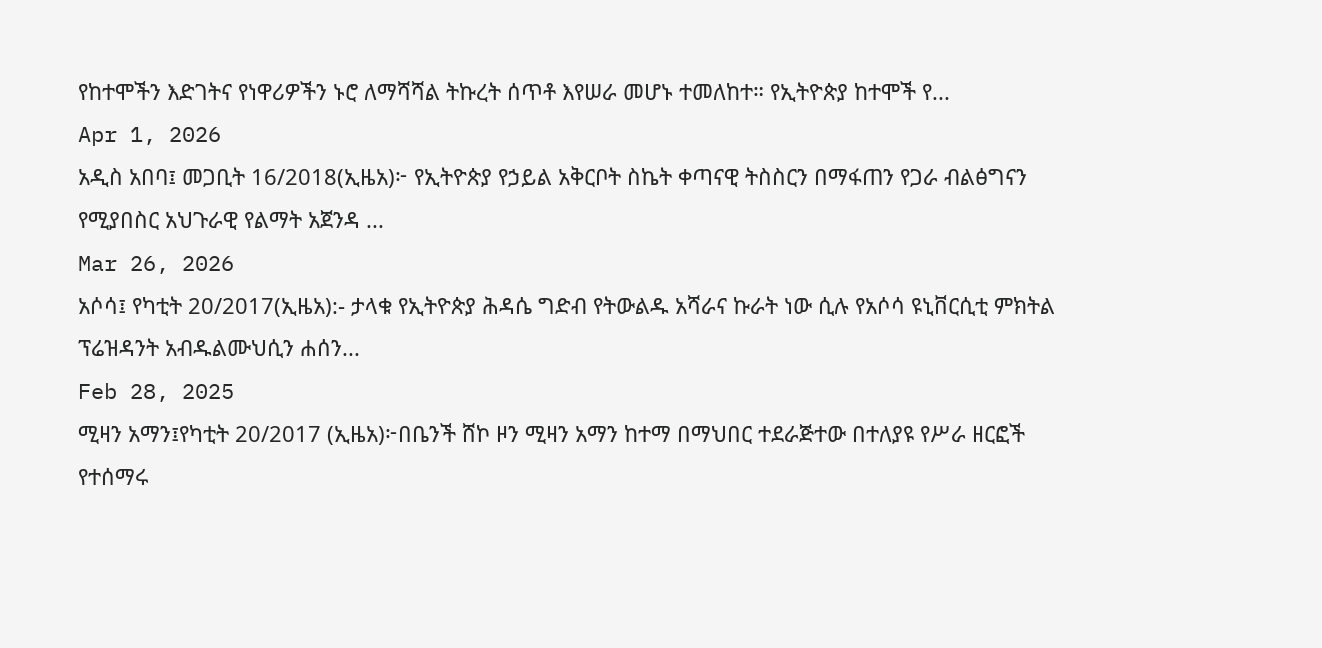የከተሞችን እድገትና የነዋሪዎችን ኑሮ ለማሻሻል ትኩረት ሰጥቶ እየሠራ መሆኑ ተመለከተ። የኢትዮጵያ ከተሞች የ...
Apr 1, 2026
አዲስ አበባ፤ መጋቢት 16/2018(ኢዜአ)፦ የኢትዮጵያ የኃይል አቅርቦት ስኬት ቀጣናዊ ትስስርን በማፋጠን የጋራ ብልፅግናን የሚያበስር አህጉራዊ የልማት አጀንዳ ...
Mar 26, 2026
አሶሳ፤ የካቲት 20/2017(ኢዜአ):- ታላቁ የኢትዮጵያ ሕዳሴ ግድብ የትውልዱ አሻራና ኩራት ነው ሲሉ የአሶሳ ዩኒቨርሲቲ ምክትል ፕሬዝዳንት አብዱልሙህሲን ሐሰን...
Feb 28, 2025
ሚዛን አማን፤የካቲት 20/2017 (ኢዜአ)፦በቤንች ሸኮ ዞን ሚዛን አማን ከተማ በማህበር ተደራጅተው በተለያዩ የሥራ ዘርፎች የተሰማሩ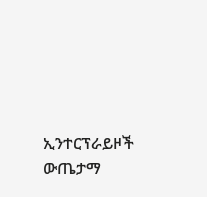ኢንተርፕራይዞች ውጤታማ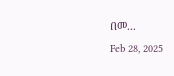በመ...
Feb 28, 2025